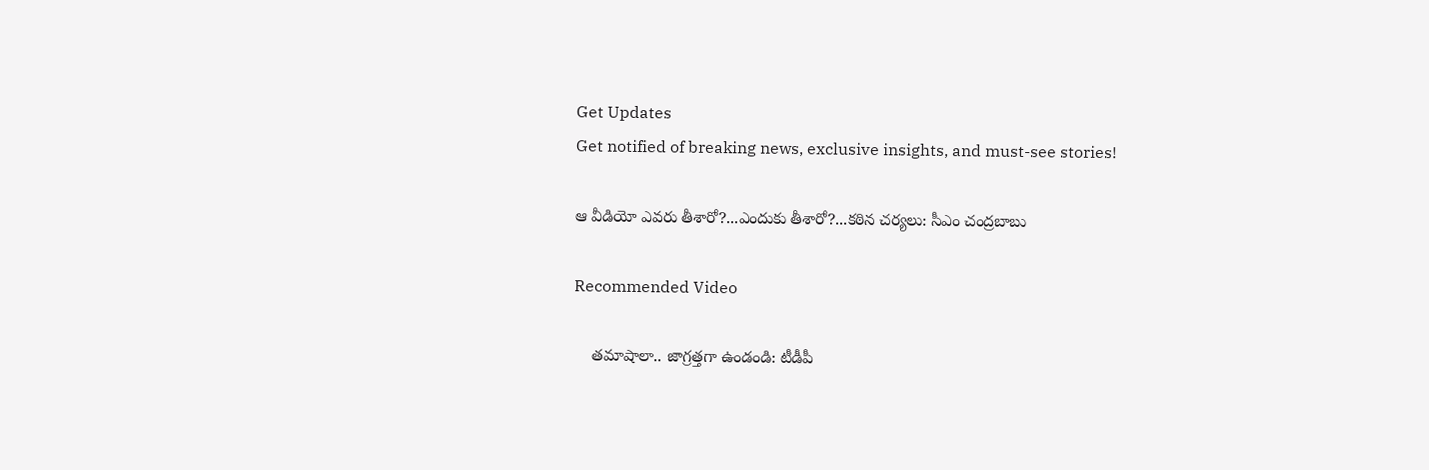Get Updates
Get notified of breaking news, exclusive insights, and must-see stories!

ఆ వీడియో ఎవరు తీశారో?...ఎందుకు తీశారో?...కఠిన చర్యలు: సీఎం చంద్రబాబు

Recommended Video

    తమాషాలా.. జాగ్రత్తగా ఉండండి: టీడీపీ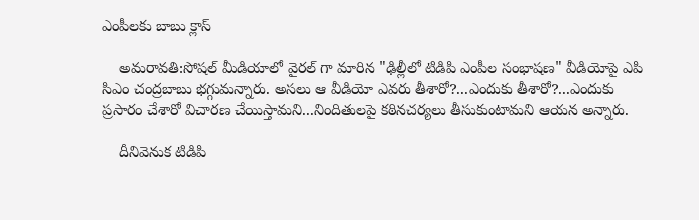ఎంపీలకు బాబు క్లాస్

    అమరావతి:సోషల్ మీడియాలో వైరల్ గా మారిన "ఢిల్లీలో టిడిపి ఎంపీల సంభాషణ" వీడియోపై ఎపి సిఎం చంద్రబాబు భగ్గుమన్నారు. అసలు ఆ వీడియో ఎవరు తీశారో?...ఎందుకు తీశారో?...ఎందుకు ప్రసారం చేశారో విచారణ చేయిస్తామని...నిందితులపై కఠినచర్యలు తీసుకుంటామని ఆయన అన్నారు.

    దీనివెనుక టిడిపి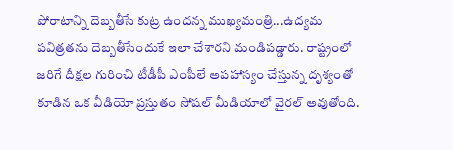పోరాటాన్ని దెబ్బతీసే కుట్ర ఉందన్న ముఖ్యమంత్రి...ఉద్యమ పవిత్రతను దెబ్బతీసేందుకే ఇలా చేశారని మండిపడ్డారు. రాష్ట్రంలో జరిగే దీక్షల గురించి టీడీపీ ఎంపీలే అపహాస్యం చేస్తున్న దృశ్యంతో కూడిన ఒక వీడియో ప్రస్తుతం సోషల్ మీడియాలో వైరల్ అవుతోంది.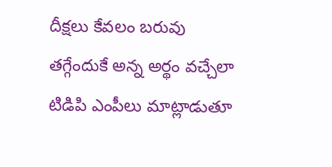దీక్షలు కేవలం బరువు తగ్గేందుకే అన్న అర్థం వచ్చేలా టిడిపి ఎంపీలు మాట్లాడుతూ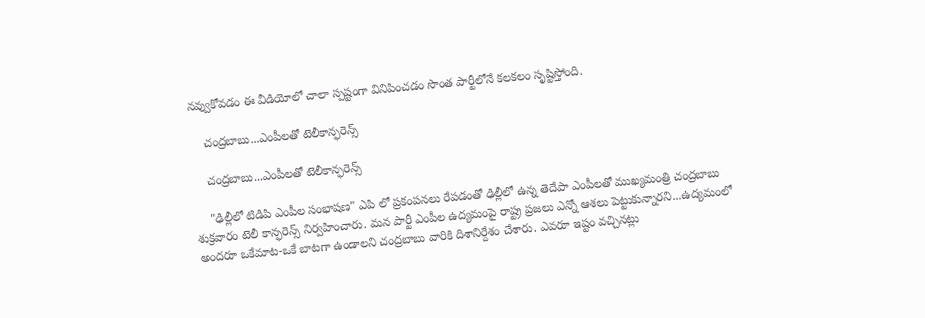నవ్వుకోవడం ఈ వీడియోలో చాలా స్పష్టంగా వినిపించడం సొంత పార్టీలోనే కలకలం సృష్టిస్తోంది.

    చంద్రబాబు...ఎంపీలతో టెలీకాన్ఫరెన్స్

    చంద్రబాబు...ఎంపీలతో టెలీకాన్ఫరెన్స్

    "ఢిల్లీలో టిడిపి ఎంపీల సంభాషణ" ఎపి లో ప్రకంపనలు రేపడంతో ఢిల్లీలో ఉన్న తెదేపా ఎంపీలతో ముఖ్యమంత్రి చంద్రబాబు శుక్రవారం టెలీ కాన్ఫరెన్స్ నిర్వహించారు. మన పార్టీ ఎంపీల ఉద్యమంపై రాష్ట్ర ప్రజలు ఎన్నో ఆశలు పెట్టుకున్నారని...ఉద్యమంలో అందరూ ఒకేమాట-ఒకే బాటగా ఉండాలని చంద్రబాబు వారికి దిశానిర్దేశం చేశారు. ఎవరూ ఇష్టం వచ్చినట్లు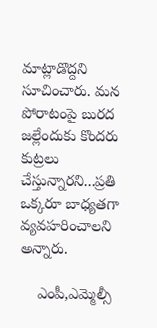మాట్లాడొద్దని సూచించారు. మన పోరాటంపై బురద జల్లేందుకు కొందరు కుట్రలు చేస్తున్నారని...ప్రతి ఒక్కరూ బాధ్యతగా వ్యవహరించాలని అన్నారు.

    ఎంపీ,ఎమ్మెల్సీ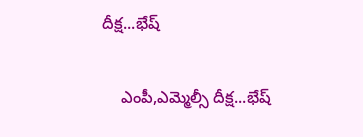దీక్ష...భేష్

    ఎంపీ,ఎమ్మెల్సీ దీక్ష...భేష్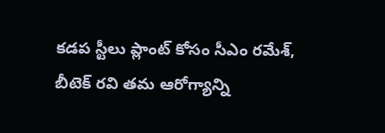కడప స్టీలు ప్లాంట్ కోసం సీఎం రమేశ్‌‌, బీటెక్‌ రవి తమ ఆరోగ్యాన్ని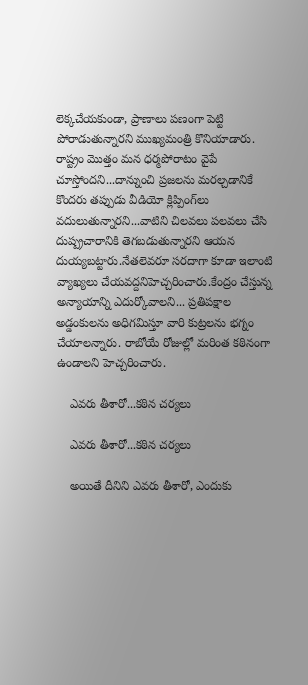లెక్కచేయకుండా, ప్రాణాలు పణంగా పెట్టి పోరాడుతున్నారని ముఖ్యమంత్రి కొనియాడారు. రాష్ట్రం మొత్తం మన ధర్మపోరాటం వైపే చూస్తోందని...దాన్నుంచి ప్రజలను మరల్చడానికే కొందరు తప్పుడు వీడియో క్లిప్పింగ్‌లు వదులుతున్నారని...వాటిని చిలవలు పలవలు చేసి దుష్ప్రచారానికి తెగబడుతున్నారని ఆయన దుయ్యబట్టారు.నేతలెవరూ సరదాగా కూడా ఇలాంటి వ్యాఖ్యలు చేయవద్దనిహెచ్చరించారు.కేంద్రం చేస్తున్న అన్యాయాన్ని ఎదుర్కోవాలని... ప్రతిపక్షాల అడ్డంకులను అధిగమిస్తూ వారి కుట్రలను భగ్నం చేయాలన్నారు. రాబోయే రోజుల్లో మరింత కఠినంగా ఉండాలని హెచ్చరించారు.

    ఎవరు తీశారో...కఠిన చర్యలు

    ఎవరు తీశారో...కఠిన చర్యలు

    అయితే దీనిని ఎవరు తీశారో, ఎందుకు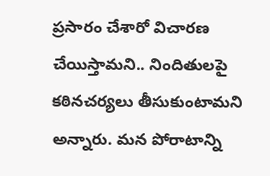ప్రసారం చేశారో విచారణ చేయిస్తామని.. నిందితులపై కఠినచర్యలు తీసుకుంటామని అన్నారు. మన పోరాటాన్ని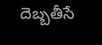దెబ్బతీసే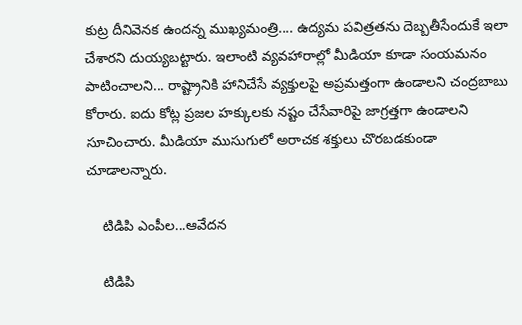కుట్ర దీనివెనక ఉందన్న ముఖ్యమంత్రి.... ఉద్యమ పవిత్రతను దెబ్బతీసేందుకే ఇలా చేశారని దుయ్యబట్టారు. ఇలాంటి వ్యవహారాల్లో మీడియా కూడా సంయమనం పాటించాలని... రాష్ట్రానికి హానిచేసే వ్యక్తులపై అప్రమత్తంగా ఉండాలని చంద్రబాబు కోరారు. ఐదు కోట్ల ప్రజల హక్కులకు నష్టం చేసేవారిపై జాగ్రత్తగా ఉండాలని సూచించారు. మీడియా ముసుగులో అరాచక శక్తులు చొరబడకుండా చూడాలన్నారు.

    టిడిపి ఎంపీల...ఆవేదన

    టిడిపి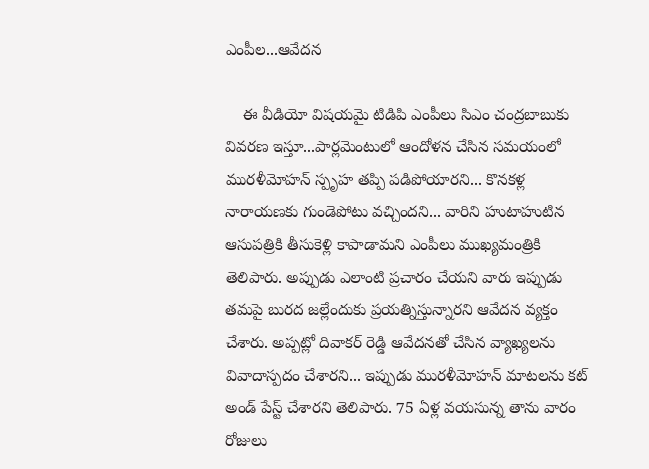ఎంపీల...ఆవేదన

    ఈ వీడియో విషయమై టిడిపి ఎంపీలు సిఎం చంద్రబాబుకు వివరణ ఇస్తూ...పార్లమెంటులో ఆందోళన చేసిన సమయంలో మురళీమోహన్ స్పృహ తప్పి పడిపోయారని... కొనకళ్ల నారాయణకు గుండెపోటు వచ్చిందని... వారిని హుటాహుటిన ఆసుపత్రికి తీసుకెళ్లి కాపాడామని ఎంపీలు ముఖ్యమంత్రికి తెలిపారు. అప్పుడు ఎలాంటి ప్రచారం చేయని వారు ఇప్పుడు తమపై బురద జల్లేందుకు ప్రయత్నిస్తున్నారని ఆవేదన వ్యక్తం చేశారు. అప్పట్లో దివాకర్ రెడ్డి ఆవేదనతో చేసిన వ్యాఖ్యలను వివాదాస్పదం చేశారని... ఇప్పుడు మురళీమోహన్ మాటలను కట్ అండ్ పేస్ట్ చేశారని తెలిపారు. 75 ఏళ్ల వయసున్న తాను వారం రోజులు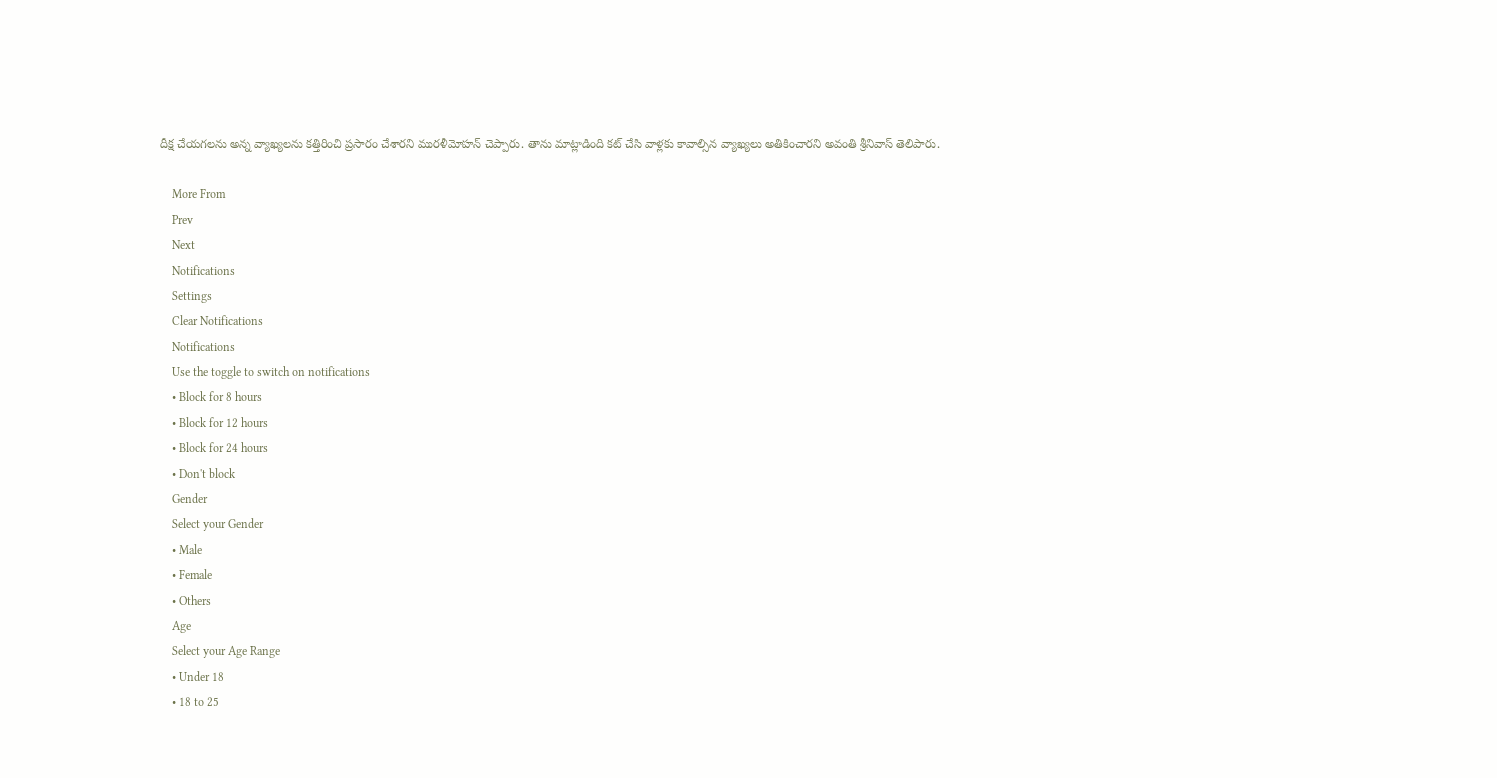దీక్ష చేయగలను అన్న వ్యాఖ్యలను కత్తిరించి ప్రసారం చేశారని మురళీమోహన్ చెప్పారు. తాను మాట్లాడింది కట్‌ చేసి వాళ్లకు కావాల్సిన వ్యాఖ్యలు అతికించారని అవంతి శ్రీనివాస్ తెలిపారు.

    More From
    Prev
    Next
    Notifications
    Settings
    Clear Notifications
    Notifications
    Use the toggle to switch on notifications
    • Block for 8 hours
    • Block for 12 hours
    • Block for 24 hours
    • Don't block
    Gender
    Select your Gender
    • Male
    • Female
    • Others
    Age
    Select your Age Range
    • Under 18
    • 18 to 25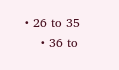• 26 to 35
    • 36 to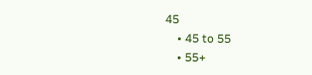45
    • 45 to 55
    • 55+